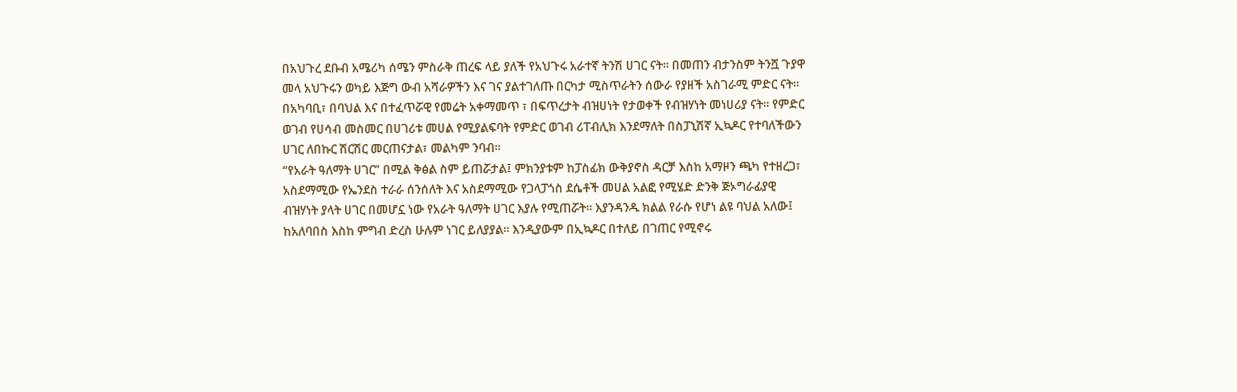በአህጉረ ደቡብ አሜሪካ ሰሜን ምስራቅ ጠረፍ ላይ ያለች የአህጉሩ አራተኛ ትንሽ ሀገር ናት። በመጠን ብታንስም ትንሿ ጉያዋ መላ አህጉሩን ወካይ እጅግ ውብ አሻራዎችን እና ገና ያልተገለጡ በርካታ ሚስጥራትን ሰውራ የያዘች አስገራሚ ምድር ናት። በአካባቢ፣ በባህል እና በተፈጥሯዊ የመሬት አቀማመጥ ፣ በፍጥረታት ብዝሀነት የታወቀች የብዝሃነት መነሀሪያ ናት። የምድር ወገብ የሀሳብ መስመር በሀገሪቱ መሀል የሚያልፍባት የምድር ወገብ ሪፐብሊክ እንደማለት በስፓኒሽኛ ኢኳዶር የተባለችውን ሀገር ለበኩር ሽርሽር መርጠናታል፣ መልካም ንባብ።
“የአራት ዓለማት ሀገር” በሚል ቅፅል ስም ይጠሯታል፤ ምክንያቱም ከፓስፊክ ውቅያኖስ ዳርቻ እስከ አማዞን ጫካ የተዘረጋ፣ አስደማሚው የኤንደስ ተራራ ሰንሰለት እና አስደማሚው የጋላፓጎስ ደሴቶች መሀል አልፎ የሚሄድ ድንቅ ጅኦግራፊያዊ ብዝሃነት ያላት ሀገር በመሆኗ ነው የአራት ዓለማት ሀገር እያሉ የሚጠሯት። እያንዳንዱ ክልል የራሱ የሆነ ልዩ ባህል አለው፤ ከአለባበስ እስከ ምግብ ድረስ ሁሉም ነገር ይለያያል። እንዲያውም በኢኳዶር በተለይ በገጠር የሚኖሩ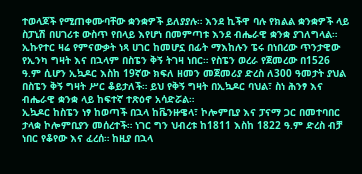ተወላጆች የሚጠቀሙባቸው ቋንቋዎች ይለያያሉ። እንደ ኪችዋ ባሉ የክልል ቋንቋዎች ላይ ስፓኒሽ በሀገሪቱ ውስጥ የበላይ እየሆነ በመምጣቱ እንደ ብሔራዊ ቋንቋ ያገለግላል።
ኢኩየተር ዛሬ የምናውቃት ነጻ ሀገር ከመሆኗ በፊት ማእከሉን ፔሩ በነበረው ጥንታዊው የኢንካ ግዛት እና በኋላም በስፔን ቅኝ ትገዛ ነበር። የስፔን ወረራ የጀመረው በ1526 ዓ.ም ሲሆን ኢኳዶር እስከ 19ኛው ክፍለ ዘመን መጀመሪያ ድረስ ለ300 ዓመታት ያህል በስፔን ቅኝ ግዛት ሥር ቆይታለች። ይህ የቅኝ ግዛት በኢኳዶር ባህል፣ ስነ ሕንፃ እና ብሔራዊ ቋንቋ ላይ ከፍተኛ ተጽዕኖ አሳድሯል።
ኢኳዶር ከስፔን ነፃ ከወጣች በኋላ ከቬንዙዌላ፣ ኮሎምቢያ እና ፓናማ ጋር በመተባበር ታላቋ ኮሎምቢያን መሰረተች። ነገር ግን ህብረቱ ከ1811 እስከ 1822 ዓ.ም ድረስ ብቻ ነበር የቆየው እና ፈረሰ። ከዚያ በኋላ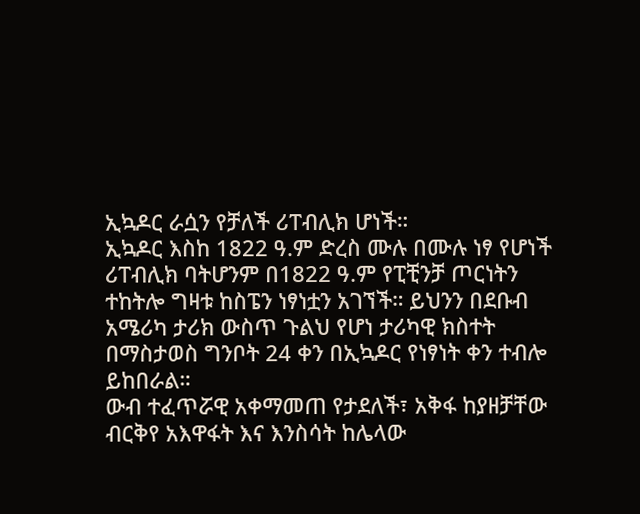ኢኳዶር ራሷን የቻለች ሪፐብሊክ ሆነች።
ኢኳዶር እስከ 1822 ዓ.ም ድረስ ሙሉ በሙሉ ነፃ የሆነች ሪፐብሊክ ባትሆንም በ1822 ዓ.ም የፒቺንቻ ጦርነትን ተከትሎ ግዛቱ ከስፔን ነፃነቷን አገኘች። ይህንን በደቡብ አሜሪካ ታሪክ ውስጥ ጉልህ የሆነ ታሪካዊ ክስተት በማስታወስ ግንቦት 24 ቀን በኢኳዶር የነፃነት ቀን ተብሎ ይከበራል።
ውብ ተፈጥሯዊ አቀማመጠ የታደለች፣ አቅፋ ከያዘቻቸው ብርቅየ አእዋፋት እና እንስሳት ከሌላው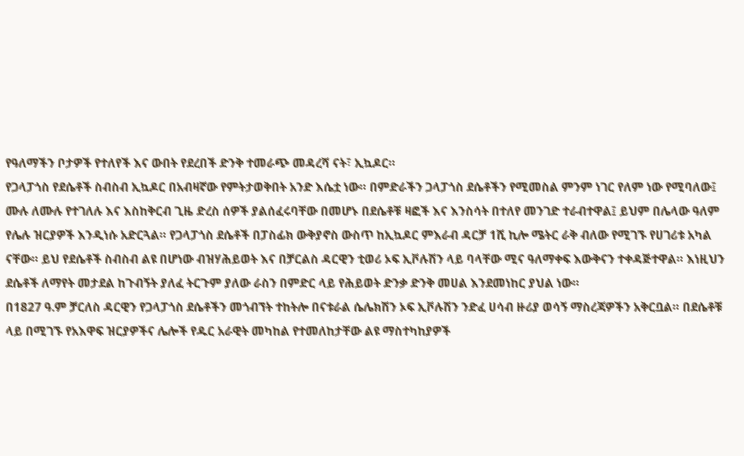የዓለማችን ቦታዎች የተለየች እና ውበት የደረበች ድንቅ ተመራጭ መዳረሻ ናት፣ ኢኳዶር።
የጋላፓጎስ የደሴቶች ስብስብ ኢኳዶር በአብዛኛው የምትታወቅበት አንድ እሴቷ ነው። በምድራችን ጋላፓጎስ ደሴቶችን የሚመስል ምንም ነገር የለም ነው የሚባለው፤ ሙሉ ለሙሉ የተገለሉ እና እስከቅርብ ጊዜ ድረስ ሰዎች ያልሰፈሩባቸው በመሆኑ በደሴቶቹ ዛፎች እና እንስሳት በተለየ መንገድ ተራብተዋል፤ ይህም በሌላው ዓለም የሌሉ ዝርያዎች እንዲነሱ አድርጓል። የጋላፓጎስ ደሴቶች በፓስፊክ ውቅያኖስ ውስጥ ከኢኳዶር ምእራብ ዳርቻ 1ሺ ኪሎ ሜትር ራቅ ብለው የሚገኙ የሀገሪቱ አካል ናቸው። ይህ የደሴቶች ስብስብ ልዩ በሆነው ብዝሃሕይወት እና በቻርልስ ዳርዊን ቲወሪ ኦፍ ኢቮሉሽን ላይ ባላቸው ሚና ዓለማቀፍ እውቅናን ተቀዳጅተዋል። እነዚህን ደሴቶች ለማየት መታደል ከጉብኝት ያለፈ ትርጉም ያለው ራስን በምድር ላይ የሕይወት ድንቃ ድንቅ መሀል እንደመነከር ያህል ነው።
በ1827 ዓ.ም ቻርለስ ዳርዊን የጋላፓጎስ ደሴቶችን መጎብኘት ተከትሎ በናቱራል ሴሌክሽን ኦፍ ኢቮሉሽን ንድፈ ሀሳብ ዙሪያ ወሳኝ ማስረጃዎችን አቅርቧል። በደሴቶቹ ላይ በሚገኙ የአእዋፍ ዝርያዎችና ሌሎች የዱር አራዊት መካከል የተመለከታቸው ልዩ ማስተካከያዎች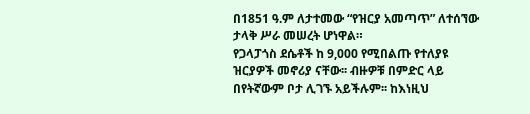በ1851 ዓ.ም ለታተመው “የዝርያ አመጣጥ” ለተሰኘው ታላቅ ሥራ መሠረት ሆነዋል።
የጋላፓጎስ ደሴቶች ከ 9,000 የሚበልጡ የተለያዩ ዝርያዎች መኖሪያ ናቸው፡፡ ብዙዎቹ በምድር ላይ በየትኛውም ቦታ ሊገኙ አይችሉም፡፡ ከእነዚህ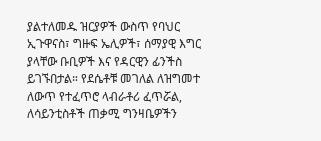ያልተለመዱ ዝርያዎች ውስጥ የባህር ኢጉዋናስ፣ ግዙፍ ኤሊዎች፣ ሰማያዊ እግር ያላቸው ቡቢዎች እና የዳርዊን ፊንችስ ይገኙበታል። የደሴቶቹ መገለል ለዝግመተ ለውጥ የተፈጥሮ ላብራቶሪ ፈጥሯል, ለሳይንቲስቶች ጠቃሚ ግንዛቤዎችን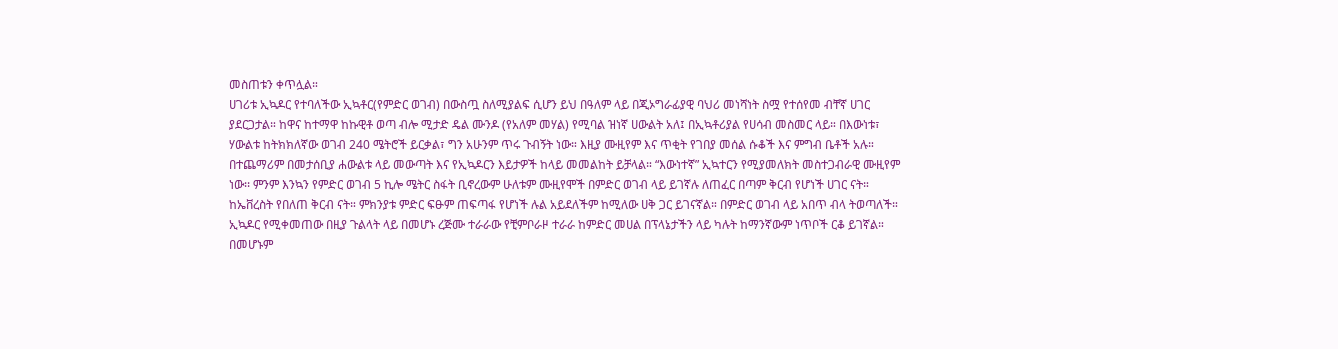መስጠቱን ቀጥሏል።
ሀገሪቱ ኢኳዶር የተባለችው ኢኳቶር(የምድር ወገብ) በውስጧ ስለሚያልፍ ሲሆን ይህ በዓለም ላይ በጂኦግራፊያዊ ባህሪ መነሻነት ስሟ የተሰየመ ብቸኛ ሀገር ያደርጋታል። ከዋና ከተማዋ ከኩዊቶ ወጣ ብሎ ሚታድ ዴል ሙንዶ (የአለም መሃል) የሚባል ዝነኛ ሀውልት አለ፤ በኢኳቶሪያል የሀሳብ መስመር ላይ። በእውነቱ፣ ሃውልቱ ከትክክለኛው ወገብ 240 ሜትሮች ይርቃል፣ ግን አሁንም ጥሩ ጉብኝት ነው። እዚያ ሙዚየም እና ጥቂት የገበያ መሰል ሱቆች እና ምግብ ቤቶች አሉ።
በተጨማሪም በመታሰቢያ ሐውልቱ ላይ መውጣት እና የኢኳዶርን እይታዎች ከላይ መመልከት ይቻላል። “እውነተኛ” ኢኳተርን የሚያመለክት መስተጋብራዊ ሙዚየም ነው፡፡ ምንም እንኳን የምድር ወገብ 5 ኪሎ ሜትር ስፋት ቢኖረውም ሁለቱም ሙዚየሞች በምድር ወገብ ላይ ይገኛሉ ለጠፈር በጣም ቅርብ የሆነች ሀገር ናት። ከኤቨረስት የበለጠ ቅርብ ናት። ምክንያቱ ምድር ፍፁም ጠፍጣፋ የሆነች ሉል አይደለችም ከሚለው ሀቅ ጋር ይገናኛል። በምድር ወገብ ላይ አበጥ ብላ ትወጣለች። ኢኳዶር የሚቀመጠው በዚያ ጉልላት ላይ በመሆኑ ረጅሙ ተራራው የቺምቦራዞ ተራራ ከምድር መሀል በፕላኔታችን ላይ ካሉት ከማንኛውም ነጥቦች ርቆ ይገኛል። በመሆኑም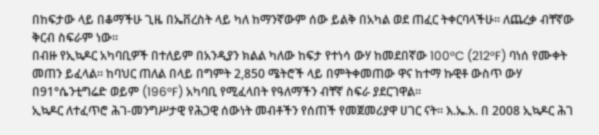በከፍታው ላይ በቆማችሁ ጊዜ በኤቨረስት ላይ ካለ ከማንኛውም ሰው ይልቅ በአካል ወደ ጠፈር ትቀርባላችሁ። ለጨረቃ ብቸኛው ቅርብ ስፍራም ነው።
በብዙ የኢኳዶር አካባቢዎች በተለይም በአንዲያን ክልል ካለው ከፍታ የተነሳ ውሃ ከመደበኛው 100°C (212°F) ባነሰ የሙቀት መጠን ይፈላል። ከባህር ጠለል በላይ በግምት 2,850 ሜትሮች ላይ በምትቀመጠው ዋና ከተማ ኩዊቶ ውስጥ ውሃ በ91°ሴንቲግሬድ ወይም (196°F) አካባቢ የሚፈላበት የዓለማችን ብቸኛ ስፍራ ያደርገዋል።
ኢኳዶር ለተፈጥሮ ሕገ-መንግሥታዊ የሕጋዊ ሰውነት መብቶችን የሰጠች የመጀመሪያዋ ሀገር ናት። እ.ኤ.አ. በ 2008 ኢኳዶር ሕገ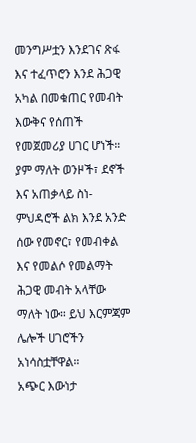መንግሥቷን እንደገና ጽፋ እና ተፈጥሮን እንደ ሕጋዊ አካል በመቁጠር የመብት እውቅና የሰጠች የመጀመሪያ ሀገር ሆነች። ያም ማለት ወንዞች፣ ደኖች እና አጠቃላይ ስነ-ምህዳሮች ልክ እንደ አንድ ሰው የመኖር፣ የመብቀል እና የመልሶ የመልማት ሕጋዊ መብት አላቸው ማለት ነው። ይህ እርምጃም ሌሎች ሀገሮችን አነሳስቷቸዋል።
አጭር እውነታ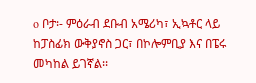o ቦታ፡- ምዕራብ ደቡብ አሜሪካ፣ ኢኳቶር ላይ ከፓስፊክ ውቅያኖስ ጋር፣ በኮሎምቢያ እና በፔሩ
መካከል ይገኛል፡፡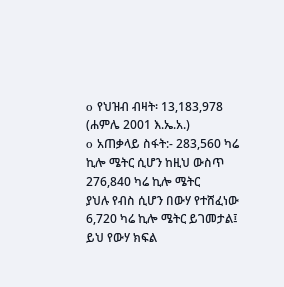o የህዝብ ብዛት፡ 13,183,978 (ሐምሌ 2001 እ.ኤ.አ.)
o አጠቃላይ ስፋት:- 283,560 ካሬ ኪሎ ሜትር ሲሆን ከዚህ ውስጥ 276,840 ካሬ ኪሎ ሜትር
ያህሉ የብስ ሲሆን በውሃ የተሸፈነው 6,720 ካሬ ኪሎ ሜትር ይገመታል፤ ይህ የውሃ ክፍል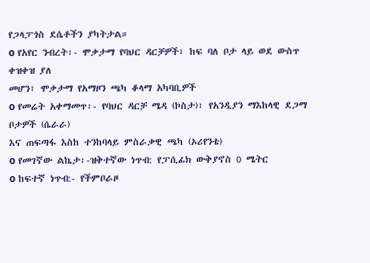የጋላፓጎስ ደሴቶችን ያካትታል።
o የአየር ንብረት፡- ሞቃታማ የባህር ዳርቻዎች፣ ከፍ ባለ ቦታ ላይ ወደ ውስጥ ቀዝቀዝ ያለ
መሆን፣ ሞቃታማ የአማዞን ጫካ ቆላማ አካባቢዎች
o የመሬት አቀማመጥ፡- የባህር ዳርቻ ሜዳ (ኮስታ)፣ የአንዲያን ማእከላዊ ደጋማ ቦታዎች (ሴራራ)
እና ጠፍጣፋ እስከ ተንከባላይ ምስራቃዊ ጫካ (ኦሪየንቴ)
o የመገኛው ልኬታ፡-ዝቅተኛው ነጥብ: የፓሲፊክ ውቅያኖስ 0 ሜትር
o ከፍተኛ ነጥብ:- የችምቦራዞ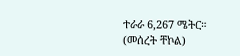ተራራ 6,267 ሜትር።
(መሰረት ቸኮል)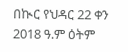በኲር የህዳር 22 ቀን 2018 ዓ.ም ዕትም